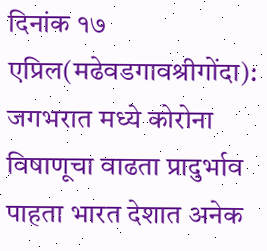दिनांक १७ एप्रिल(मढेवडगावश्रीगोंदा):
जगभरात मध्ये कोरोना विषाणूचा वाढता प्रादुर्भाव पाहता भारत देशात अनेक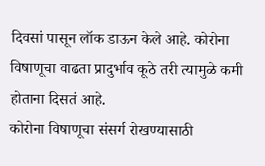दिवसां पासून लॉक डाऊन केले आहे. कोरोना विषाणूचा वाढता प्रादुर्भाव कूठे तरी त्यामुळे कमी होताना दिसतं आहे.
कोरोना विषाणूचा संसर्ग रोखण्यासाठी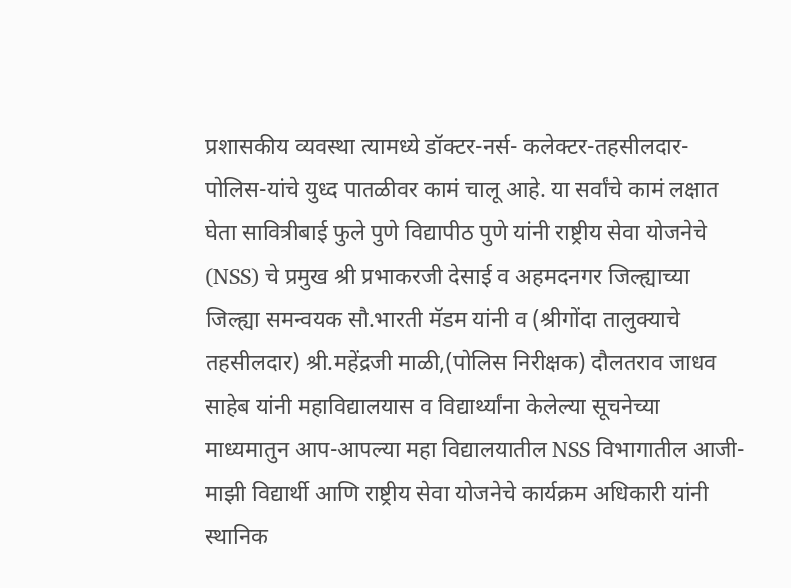प्रशासकीय व्यवस्था त्यामध्ये डॉक्टर-नर्स- कलेक्टर-तहसीलदार-पोलिस-यांचे युध्द पातळीवर कामं चालू आहे. या सर्वांचे कामं लक्षात घेता सावित्रीबाई फुले पुणे विद्यापीठ पुणे यांनी राष्ट्रीय सेवा योजनेचे (NSS) चे प्रमुख श्री प्रभाकरजी देसाई व अहमदनगर जिल्ह्याच्या जिल्ह्या समन्वयक सौ.भारती मॅडम यांनी व (श्रीगोंदा तालुक्याचे तहसीलदार) श्री.महेंद्रजी माळी,(पोलिस निरीक्षक) दौलतराव जाधव साहेब यांनी महाविद्यालयास व विद्यार्थ्यांना केलेल्या सूचनेच्या माध्यमातुन आप-आपल्या महा विद्यालयातील NSS विभागातील आजी-माझी विद्यार्थी आणि राष्ट्रीय सेवा योजनेचे कार्यक्रम अधिकारी यांनी स्थानिक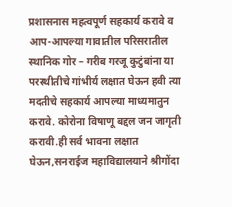प्रशासनास महत्वपूर्ण सहकार्य करावे व आप-आपल्या गावातील परिसरातील स्थानिक गोर – गरीब गरजू कुटुंबांना या परस्थीतीचे गांभीर्य लक्षात घेऊन हवी त्या मदतीचे सहकार्य आपल्या माध्यमातुन करावे. कोरोना विषाणू बद्दल जन जागृती करावी.ही सर्व भावना लक्षात घेऊन,सनराईज महाविद्यालयाने श्रीगोंदा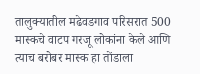तालुक्यातील मढेवडगाव परिसरात 500 मास्कचे वाटप गरजू लोकांना केले आणि त्याच बरोबर मास्क हा तोंडाला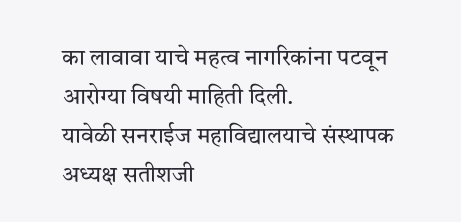का लावावा याचे महत्व नागरिकांना पटवून आरोग्या विषयी माहिती दिली.
यावेळी सनराईज महाविद्यालयाचे संस्थापक अध्यक्ष सतीशजी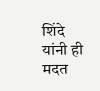शिंदे यांनी ही मदत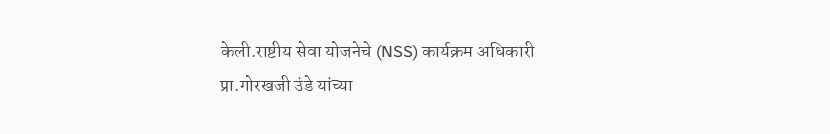केली.राष्टीय सेवा योजनेचे (NSS) कार्यक्रम अधिकारी प्रा.गोरखजी उंडे यांच्या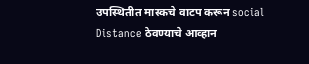उपस्थितीत मास्कचे वाटप करून social Distance ठेवण्याचे आव्हान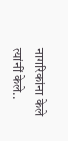नागरिकांना केले त्यांनीं केले..